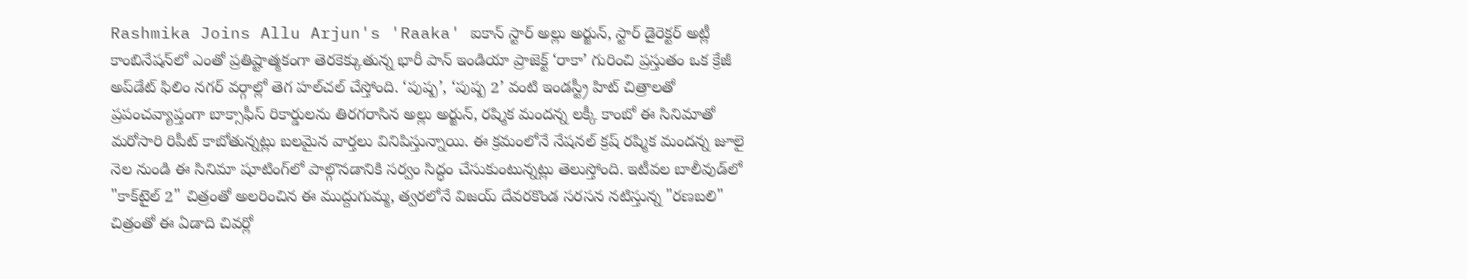Rashmika Joins Allu Arjun's 'Raaka' ఐకాన్ స్టార్ అల్లు అర్జున్, స్టార్ డైరెక్టర్ అట్లీ కాంబినేషన్‌లో ఎంతో ప్రతిష్టాత్మకంగా తెరకెక్కుతున్న భారీ పాన్ ఇండియా ప్రాజెక్ట్ ‘రాకా’ గురించి ప్రస్తుతం ఒక క్రేజీ అప్‌డేట్ ఫిలిం నగర్ వర్గాల్లో తెగ హల్‌చల్ చేస్తోంది. ‘పుష్ప’, ‘పుష్ప 2’ వంటి ఇండస్ట్రీ హిట్ చిత్రాలతో ప్రపంచవ్యాప్తంగా బాక్సాఫీస్ రికార్డులను తిరగరాసిన అల్లు అర్జున్, రష్మిక మందన్న లక్కీ కాంబో ఈ సినిమాతో మరోసారి రిపీట్ కాబోతున్నట్లు బలమైన వార్తలు వినిపిస్తున్నాయి. ఈ క్రమంలోనే నేషనల్ క్రష్ రష్మిక మందన్న జూలై నెల నుండి ఈ సినిమా షూటింగ్‌లో పాల్గొనడానికి సర్వం సిద్ధం చేసుకుంటున్నట్లు తెలుస్తోంది. ఇటీవల బాలీవుడ్‌లో "కాక్‌టైల్ 2" చిత్రంతో అలరించిన ఈ ముద్దుగుమ్మ, త్వరలోనే విజయ్ దేవరకొండ సరసన నటిస్తున్న "రణబలి" చిత్రంతో ఈ ఏడాది చివర్లో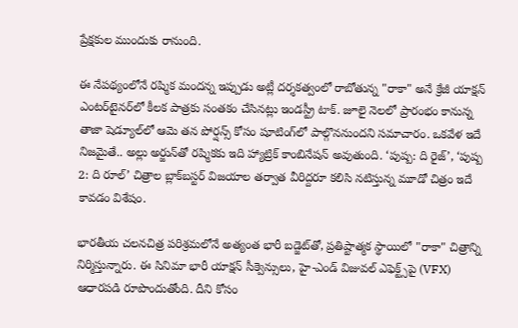ప్రేక్షకుల ముందుకు రానుంది.

ఈ నేపథ్యంలోనే రష్మిక మందన్న ఇప్పుడు అట్లీ దర్శకత్వంలో రాబోతున్న "రాకా" అనే క్రేజీ యాక్షన్ ఎంటర్‌టైనర్‌లో కీలక పాత్రకు సంతకం చేసినట్లు ఇండస్ట్రీ టాక్. జూలై నెలలో ప్రారంభం కానున్న తాజా షెడ్యూల్‌లో ఆమె తన పోర్షన్స్ కోసం షూటింగ్‌లో పాల్గొననుందని సమాచారం. ఒకవేళ ఇదే నిజమైతే.. అల్లు అర్జున్‌తో రష్మికకు ఇది హ్యాట్రిక్ కాంబినేషన్ అవుతుంది. ‘పుష్ప: ది రైజ్’, ‘పుష్ప 2: ది రూల్’ చిత్రాల బ్లాక్‌బస్టర్ విజయాల తర్వాత వీరిద్దరూ కలిసి నటిస్తున్న మూడో చిత్రం ఇదే కావడం విశేషం.

భారతీయ చలనచిత్ర పరిశ్రమలోనే అత్యంత భారీ బడ్జెట్‌తో, ప్రతిష్టాత్మక స్థాయిలో "రాకా" చిత్రాన్ని నిర్మిస్తున్నారు. ఈ సినిమా భారీ యాక్షన్ సీక్వెన్సులు, హై-ఎండ్ విజువల్ ఎఫెక్ట్స్‌పై (VFX) ఆధారపడి రూపొందుతోంది. దీని కోసం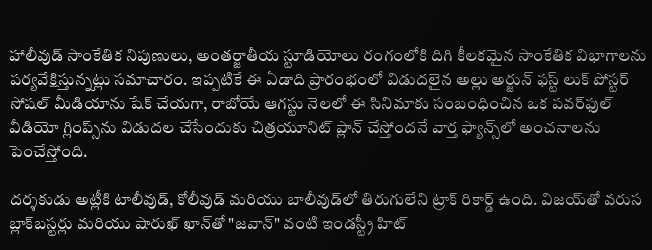హాలీవుడ్ సాంకేతిక నిపుణులు, అంతర్జాతీయ స్టూడియోలు రంగంలోకి దిగి కీలకమైన సాంకేతిక విభాగాలను పర్యవేక్షిస్తున్నట్లు సమాచారం. ఇప్పటికే ఈ ఏడాది ప్రారంభంలో విడుదలైన అల్లు అర్జున్ ఫస్ట్ లుక్ పోస్టర్ సోషల్ మీడియాను షేక్ చేయగా, రాబోయే ఆగస్టు నెలలో ఈ సినిమాకు సంబంధించిన ఒక పవర్‌ఫుల్ వీడియో గ్లింప్స్‌ను విడుదల చేసేందుకు చిత్రయూనిట్ ప్లాన్ చేస్తోందనే వార్త ఫ్యాన్స్‌లో అంచనాలను పెంచేస్తోంది.

దర్శకుడు అట్లీకి టాలీవుడ్, కోలీవుడ్ మరియు బాలీవుడ్‌లో తిరుగులేని ట్రాక్ రికార్డ్ ఉంది. విజయ్‌తో వరుస బ్లాక్‌బస్టర్లు మరియు షారుఖ్ ఖాన్‌తో "జవాన్" వంటి ఇండస్ట్రీ హిట్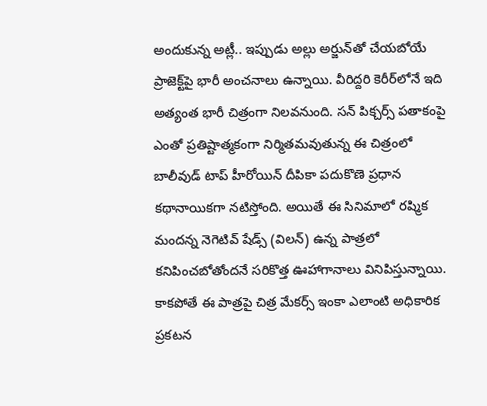అందుకున్న అట్లీ.. ఇప్పుడు అల్లు అర్జున్‌తో చేయబోయే ప్రాజెక్ట్‌పై భారీ అంచనాలు ఉన్నాయి. వీరిద్దరి కెరీర్‌లోనే ఇది అత్యంత భారీ చిత్రంగా నిలవనుంది. సన్ పిక్చర్స్ పతాకంపై ఎంతో ప్రతిష్టాత్మకంగా నిర్మితమవుతున్న ఈ చిత్రంలో బాలీవుడ్ టాప్ హీరోయిన్ దీపికా పదుకొణె ప్రధాన కథానాయికగా నటిస్తోంది. అయితే ఈ సినిమాలో రష్మిక మందన్న నెగెటివ్ షేడ్స్ (విలన్) ఉన్న పాత్రలో కనిపించబోతోందనే సరికొత్త ఊహాగానాలు వినిపిస్తున్నాయి. కాకపోతే ఈ పాత్రపై చిత్ర మేకర్స్ ఇంకా ఎలాంటి అధికారిక ప్రకటన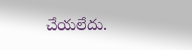చేయలేదు.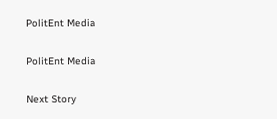PolitEnt Media

PolitEnt Media

Next Story